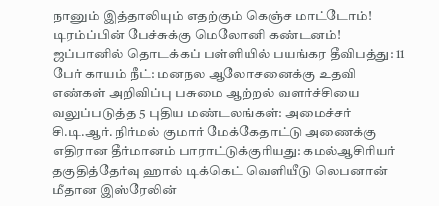நானும் இத்தாலியும் எதற்கும் கெஞ்ச மாட்டோம்! டிரம்ப்பின் பேச்சுக்கு மெலோனி கண்டனம்! ஜப்பானில் தொடக்கப் பள்ளியில் பயங்கர தீவிபத்து: 11 பேர் காயம் நீட்: மனநல ஆலோசனைக்கு உதவி எண்கள் அறிவிப்பு பசுமை ஆற்றல் வளர்ச்சியை வலுப்படுத்த 5 புதிய மண்டலங்கள்: அமைச்சர் சி.டி.ஆர். நிர்மல் குமார் மேக்கேதாட்டு அணைக்கு எதிரான தீர்மானம் பாராட்டுக்குரியது: கமல்ஆசிரியர் தகுதித்தேர்வு ஹால் டிக்கெட் வெளியீடு லெபனான் மீதான இஸ்ரேலின்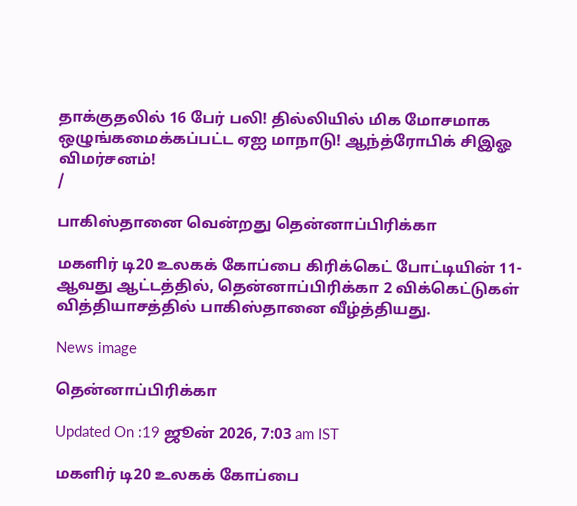தாக்குதலில் 16 பேர் பலி! தில்லியில் மிக மோசமாக ஒழுங்கமைக்கப்பட்ட ஏஐ மாநாடு! ஆந்த்ரோபிக் சிஇஓ விமர்சனம்!
/

பாகிஸ்தானை வென்றது தென்னாப்பிரிக்கா

மகளிர் டி20 உலகக் கோப்பை கிரிக்கெட் போட்டியின் 11-ஆவது ஆட்டத்தில், தென்னாப்பிரிக்கா 2 விக்கெட்டுகள் வித்தியாசத்தில் பாகிஸ்தானை வீழ்த்தியது.

News image

தென்னாப்பிரிக்கா

Updated On :19 ஜூன் 2026, 7:03 am IST

மகளிர் டி20 உலகக் கோப்பை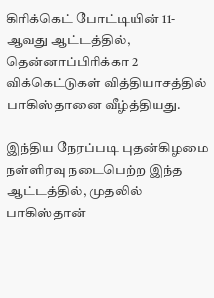கிரிக்கெட் போட்டியின் 11-ஆவது ஆட்டத்தில், தென்னாப்பிரிக்கா 2 விக்கெட்டுகள் வித்தியாசத்தில் பாகிஸ்தானை வீழ்த்தியது.

இந்திய நேரப்படி புதன்கிழமை நள்ளிரவு நடைபெற்ற இந்த ஆட்டத்தில், முதலில் பாகிஸ்தான்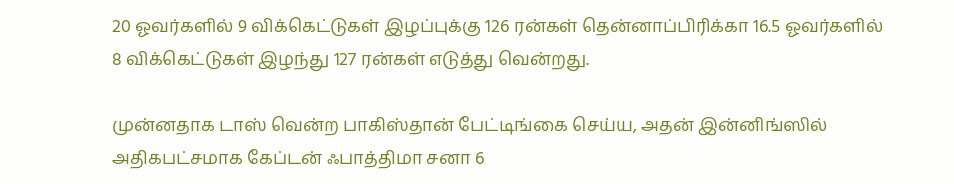20 ஓவர்களில் 9 விக்கெட்டுகள் இழப்புக்கு 126 ரன்கள் தென்னாப்பிரிக்கா 16.5 ஓவர்களில் 8 விக்கெட்டுகள் இழந்து 127 ரன்கள் எடுத்து வென்றது.

முன்னதாக டாஸ் வென்ற பாகிஸ்தான் பேட்டிங்கை செய்ய, அதன் இன்னிங்ஸில் அதிகபட்சமாக கேப்டன் ஃபாத்திமா சனா 6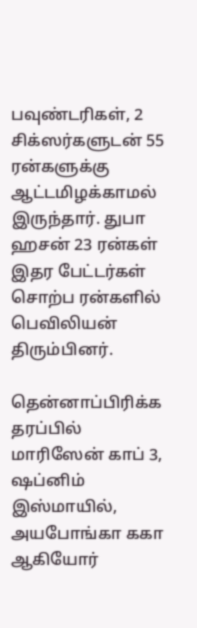பவுண்டரிகள், 2 சிக்ஸர்களுடன் 55 ரன்களுக்கு ஆட்டமிழக்காமல் இருந்தார். துபா ஹசன் 23 ரன்கள் இதர பேட்டர்கள் சொற்ப ரன்களில் பெவிலியன் திரும்பினர்.

தென்னாப்பிரிக்க தரப்பில் மாரிஸேன் காப் 3, ஷப்னிம் இஸ்மாயில், அயபோங்கா ககா ஆகியோர்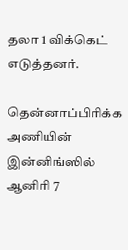தலா 1 விக்கெட் எடுத்தனர்.

தென்னாப்பிரிக்க அணியின் இன்னிங்ஸில் ஆனிரி 7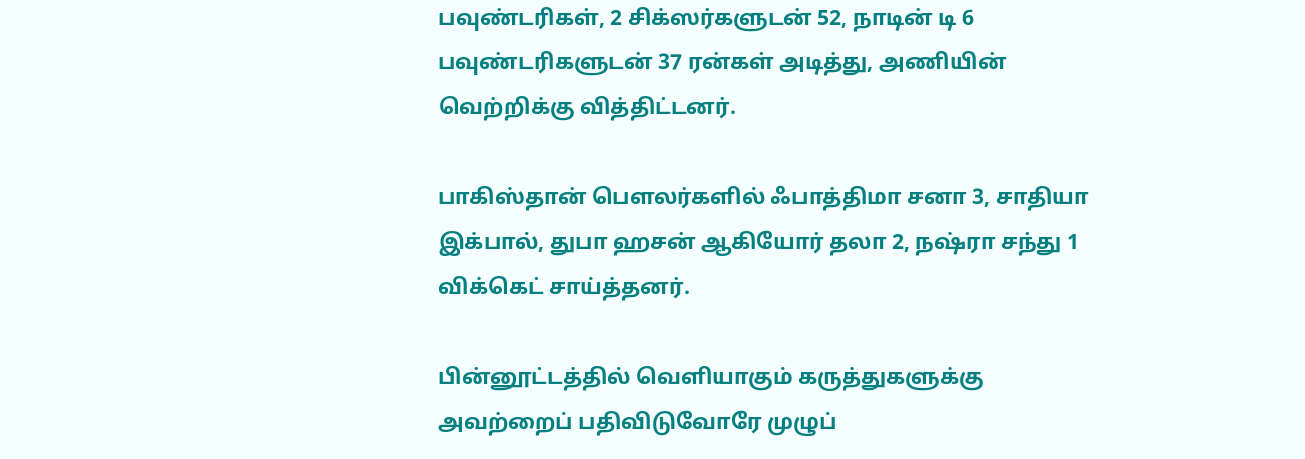பவுண்டரிகள், 2 சிக்ஸர்களுடன் 52, நாடின் டி 6 பவுண்டரிகளுடன் 37 ரன்கள் அடித்து, அணியின் வெற்றிக்கு வித்திட்டனர்.

பாகிஸ்தான் பௌலர்களில் ஃபாத்திமா சனா 3, சாதியா இக்பால், துபா ஹசன் ஆகியோர் தலா 2, நஷ்ரா சந்து 1 விக்கெட் சாய்த்தனர்.

பின்னூட்டத்தில் வெளியாகும் கருத்துகளுக்கு அவற்றைப் பதிவிடுவோரே முழுப்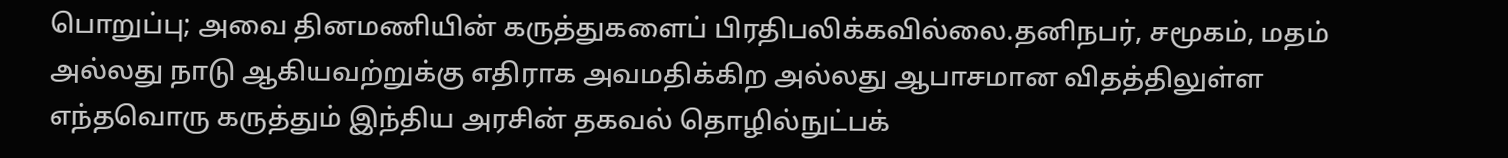பொறுப்பு; அவை தினமணியின் கருத்துகளைப் பிரதிபலிக்கவில்லை.தனிநபர், சமூகம், மதம் அல்லது நாடு ஆகியவற்றுக்கு எதிராக அவமதிக்கிற அல்லது ஆபாசமான விதத்திலுள்ள எந்தவொரு கருத்தும் இந்திய அரசின் தகவல் தொழில்நுட்பக்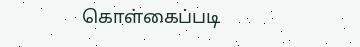கொள்கைப்படி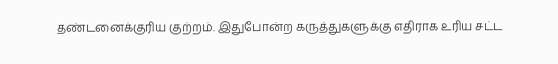தண்டனைக்குரிய குற்றம். இதுபோன்ற கருத்துகளுக்கு எதிராக உரிய சட்ட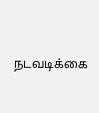நடவடிக்கை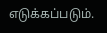எடுக்கப்படும்.